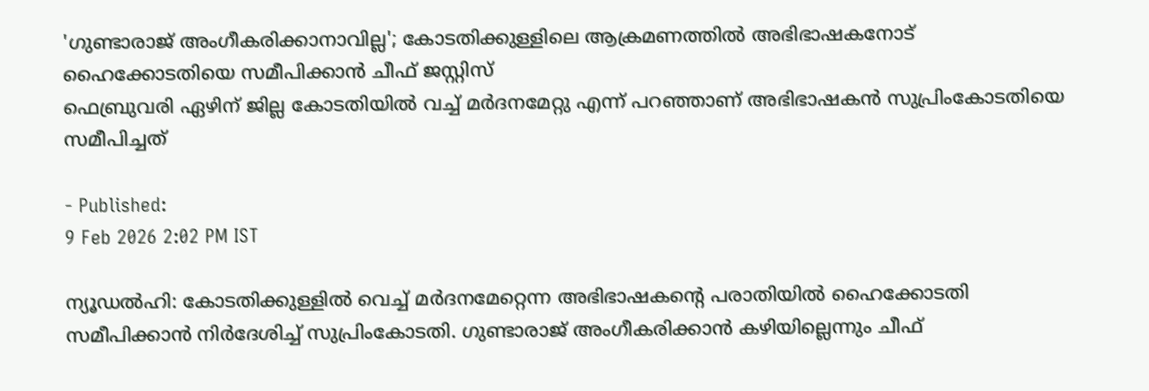'ഗുണ്ടാരാജ് അംഗീകരിക്കാനാവില്ല'; കോടതിക്കുള്ളിലെ ആക്രമണത്തിൽ അഭിഭാഷകനോട് ഹൈക്കോടതിയെ സമീപിക്കാൻ ചീഫ് ജസ്റ്റിസ്
ഫെബ്രുവരി ഏഴിന് ജില്ല കോടതിയിൽ വച്ച് മർദനമേറ്റു എന്ന് പറഞ്ഞാണ് അഭിഭാഷകൻ സുപ്രിംകോടതിയെ സമീപിച്ചത്

- Published:
9 Feb 2026 2:02 PM IST

ന്യൂഡൽഹി: കോടതിക്കുള്ളിൽ വെച്ച് മർദനമേറ്റെന്ന അഭിഭാഷകൻ്റെ പരാതിയിൽ ഹൈക്കോടതി സമീപിക്കാൻ നിർദേശിച്ച് സുപ്രിംകോടതി. ഗുണ്ടാരാജ് അംഗീകരിക്കാൻ കഴിയില്ലെന്നും ചീഫ്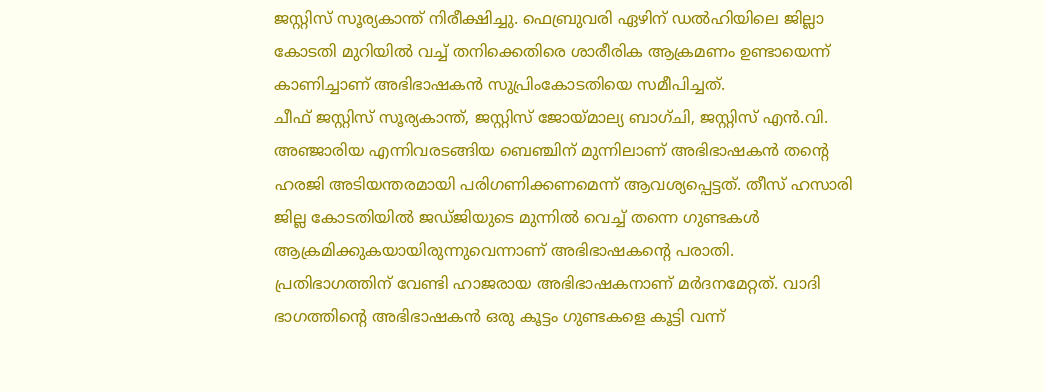ജസ്റ്റിസ് സൂര്യകാന്ത് നിരീക്ഷിച്ചു. ഫെബ്രുവരി ഏഴിന് ഡൽഹിയിലെ ജില്ലാ കോടതി മുറിയിൽ വച്ച് തനിക്കെതിരെ ശാരീരിക ആക്രമണം ഉണ്ടായെന്ന് കാണിച്ചാണ് അഭിഭാഷകൻ സുപ്രിംകോടതിയെ സമീപിച്ചത്.
ചീഫ് ജസ്റ്റിസ് സൂര്യകാന്ത്, ജസ്റ്റിസ് ജോയ്മാല്യ ബാഗ്ചി, ജസ്റ്റിസ് എൻ.വി. അഞ്ജാരിയ എന്നിവരടങ്ങിയ ബെഞ്ചിന് മുന്നിലാണ് അഭിഭാഷകൻ തൻ്റെ ഹരജി അടിയന്തരമായി പരിഗണിക്കണമെന്ന് ആവശ്യപ്പെട്ടത്. തീസ് ഹസാരി ജില്ല കോടതിയിൽ ജഡ്ജിയുടെ മുന്നിൽ വെച്ച് തന്നെ ഗുണ്ടകൾ ആക്രമിക്കുകയായിരുന്നുവെന്നാണ് അഭിഭാഷകന്റെ പരാതി. പ്രതിഭാഗത്തിന് വേണ്ടി ഹാജരായ അഭിഭാഷകനാണ് മർദനമേറ്റത്. വാദി ഭാഗത്തിന്റെ അഭിഭാഷകൻ ഒരു കൂട്ടം ഗുണ്ടകളെ കൂട്ടി വന്ന്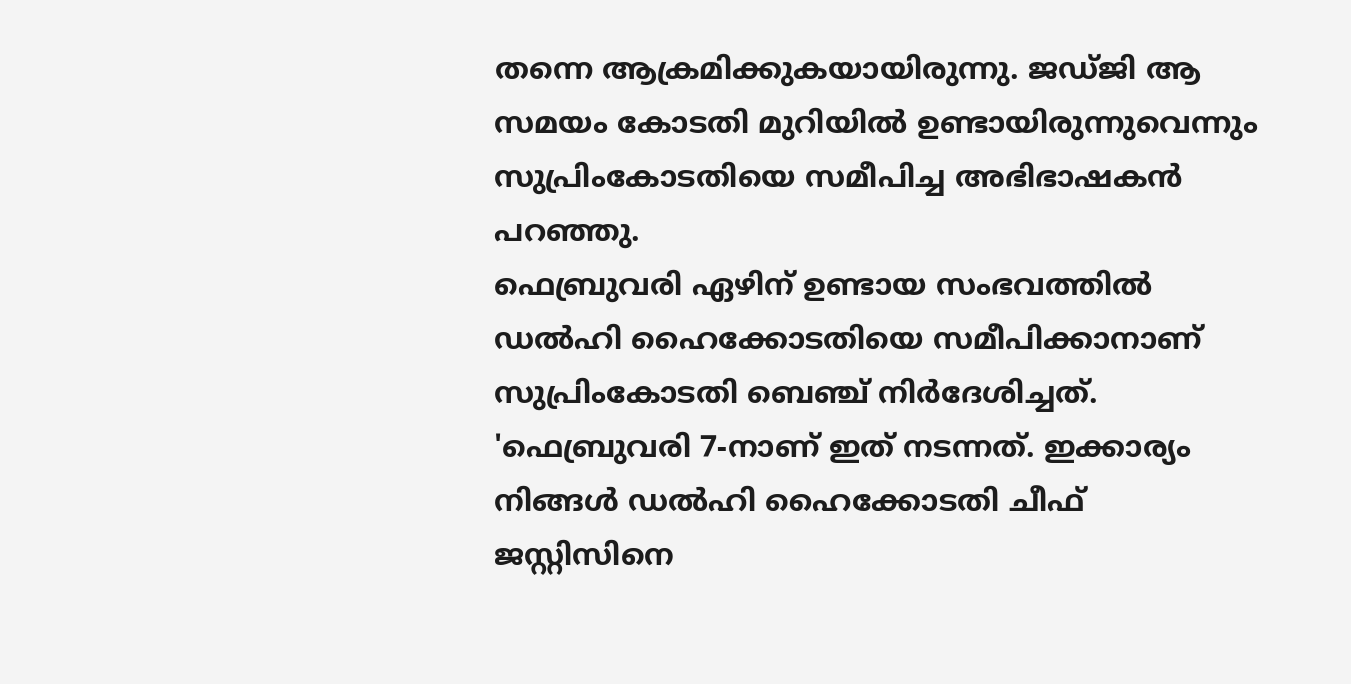തന്നെ ആക്രമിക്കുകയായിരുന്നു. ജഡ്ജി ആ സമയം കോടതി മുറിയിൽ ഉണ്ടായിരുന്നുവെന്നും സുപ്രിംകോടതിയെ സമീപിച്ച അഭിഭാഷകൻ പറഞ്ഞു.
ഫെബ്രുവരി ഏഴിന് ഉണ്ടായ സംഭവത്തിൽ ഡൽഹി ഹൈക്കോടതിയെ സമീപിക്കാനാണ് സുപ്രിംകോടതി ബെഞ്ച് നിർദേശിച്ചത്. 'ഫെബ്രുവരി 7-നാണ് ഇത് നടന്നത്. ഇക്കാര്യം നിങ്ങൾ ഡൽഹി ഹൈക്കോടതി ചീഫ് ജസ്റ്റിസിനെ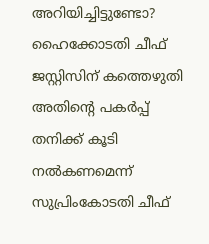അറിയിച്ചിട്ടുണ്ടോ? ഹൈക്കോടതി ചീഫ് ജസ്റ്റിസിന് കത്തെഴുതി അതിന്റെ പകർപ്പ് തനിക്ക് കൂടി നൽകണമെന്ന് സുപ്രിംകോടതി ചീഫ്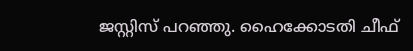ജസ്റ്റിസ് പറഞ്ഞു. ഹൈക്കോടതി ചീഫ്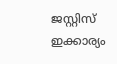ജസ്റ്റിസ് ഇക്കാര്യം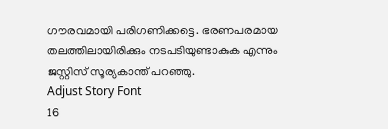ഗൗരവമായി പരിഗണിക്കട്ടെ. ഭരണപരമായ തലത്തിലായിരിക്കും നടപടിയുണ്ടാകുക എന്നും ജസ്റ്റിസ് സൂര്യകാന്ത് പറഞ്ഞു.
Adjust Story Font
16